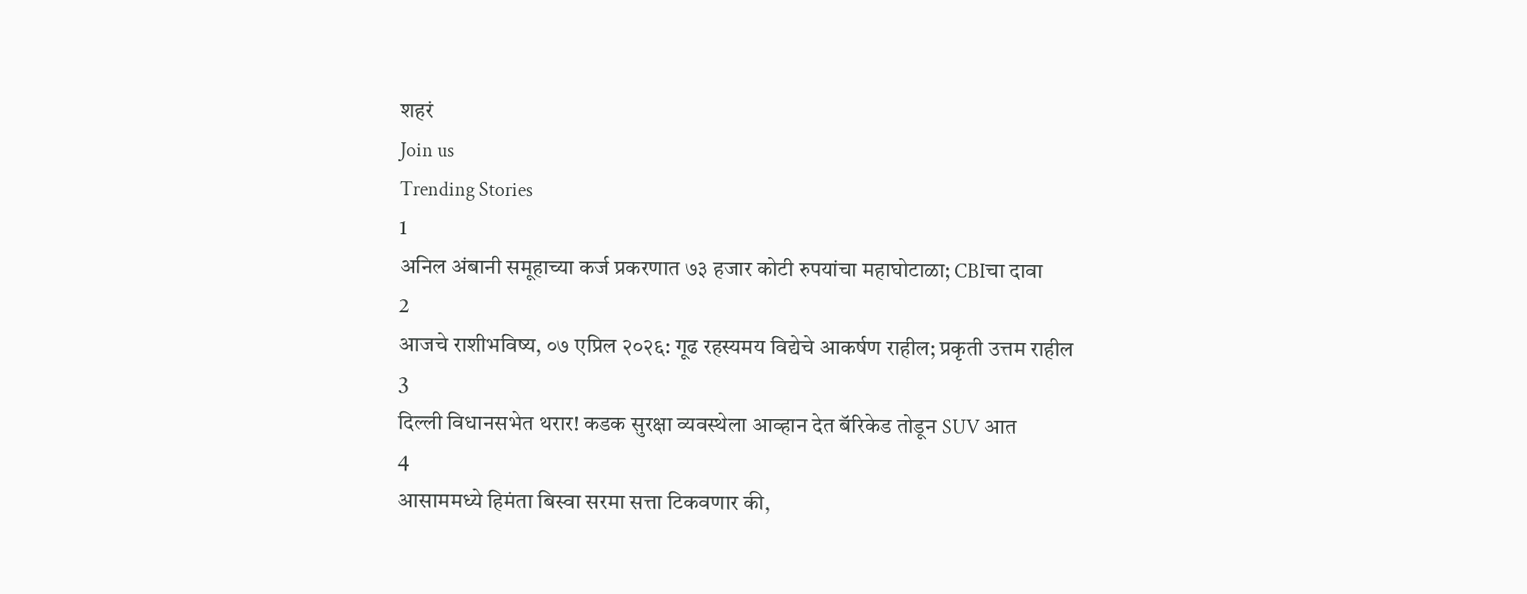शहरं
Join us
Trending Stories
1
अनिल अंबानी समूहाच्या कर्ज प्रकरणात ७३ हजार कोटी रुपयांचा महाघोटाळा; CBIचा दावा
2
आजचे राशीभविष्य, ०७ एप्रिल २०२६: गूढ रहस्यमय विद्येचे आकर्षण राहील; प्रकृती उत्तम राहील
3
दिल्ली विधानसभेत थरार! कडक सुरक्षा व्यवस्थेला आव्हान देत बॅरिकेड तोडून SUV आत
4
आसाममध्ये हिमंता बिस्वा सरमा सत्ता टिकवणार की,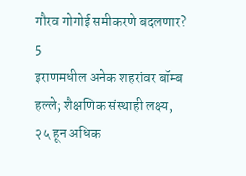गौरव गोगोई समीकरणे बदलणार?
5
इराणमधील अनेक शहरांवर बॉम्ब हल्ले; शैक्षणिक संस्थाही लक्ष्य, २५ हून अधिक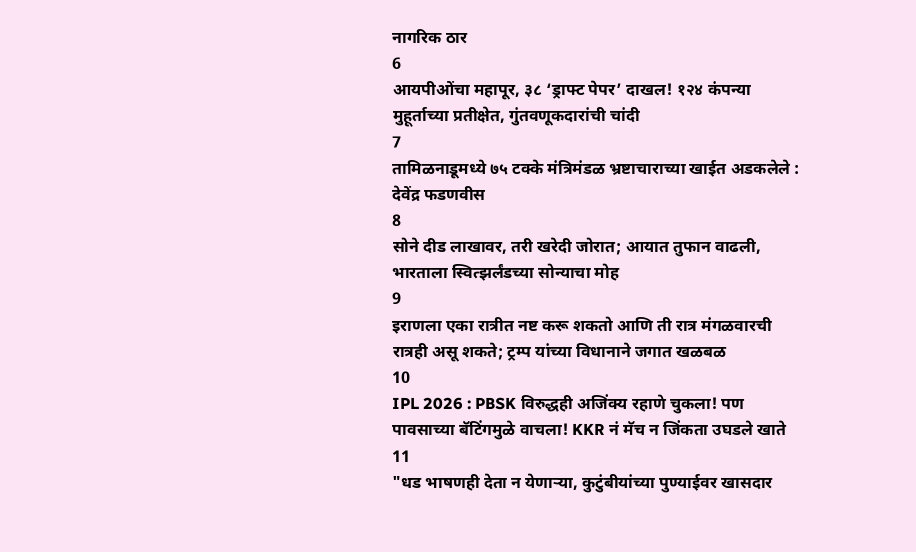नागरिक ठार
6
आयपीओंचा महापूर, ३८ ‘ड्राफ्ट पेपर’ दाखल! १२४ कंपन्या मुहूर्ताच्या प्रतीक्षेत, गुंतवणूकदारांची चांदी
7
तामिळनाडूमध्ये ७५ टक्के मंत्रिमंडळ भ्रष्टाचाराच्या खाईत अडकलेले : देवेंद्र फडणवीस
8
सोने दीड लाखावर, तरी खरेदी जोरात; आयात तुफान वाढली, भारताला स्वित्झर्लंडच्या सोन्याचा मोह
9
इराणला एका रात्रीत नष्ट करू शकतो आणि ती रात्र मंगळवारची रात्रही असू शकते; ट्रम्प यांच्या विधानाने जगात खळबळ
10
IPL 2026 : PBSK विरुद्धही अजिंक्य रहाणे चुकला! पण पावसाच्या बॅटिंगमुळे वाचला! KKR नं मॅच न जिंकता उघडले खाते
11
"धड भाषणही देता न येणाऱ्या, कुटुंबीयांच्या पुण्याईवर खासदार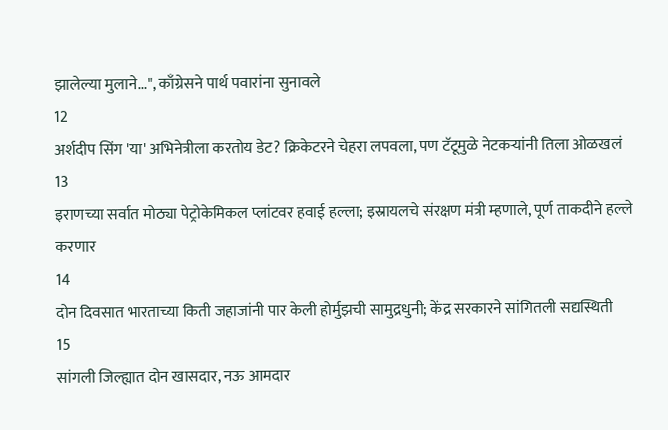झालेल्या मुलाने...", काँग्रेसने पार्थ पवारांना सुनावले
12
अर्शदीप सिंग 'या' अभिनेत्रीला करतोय डेट? क्रिकेटरने चेहरा लपवला, पण टॅटूमुळे नेटकऱ्यांनी तिला ओळखलं
13
इराणच्या सर्वात मोठ्या पेट्रोकेमिकल प्लांटवर हवाई हल्ला; इस्रायलचे संरक्षण मंत्री म्हणाले, पूर्ण ताकदीने हल्ले करणार
14
दोन दिवसात भारताच्या किती जहाजांनी पार केली होर्मुझची सामुद्रधुनी; केंद्र सरकारने सांगितली सद्यस्थिती
15
सांगली जिल्ह्यात दोन खासदार, नऊ आमदार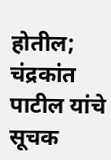होतील; चंद्रकांत पाटील यांचे सूचक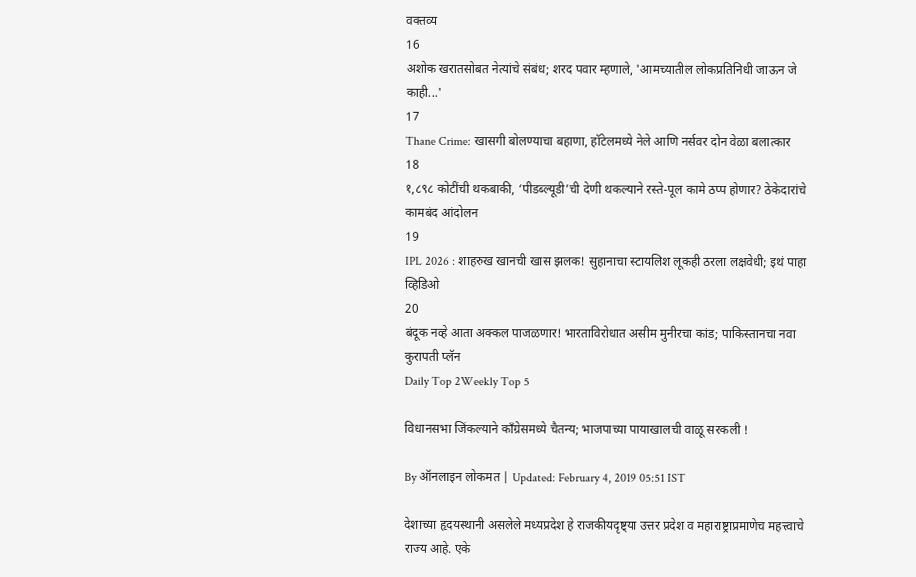वक्तव्य
16
अशोक खरातसोबत नेत्यांचे संबंध; शरद पवार म्हणाले, 'आमच्यातील लोकप्रतिनिधी जाऊन जे काही...'
17
Thane Crime: खासगी बोलण्याचा बहाणा, हॉटेलमध्ये नेले आणि नर्सवर दोन वेळा बलात्कार
18
१,८९८ कोटींची थकबाकी, ‘पीडब्ल्यूडी’ची देणी थकल्याने रस्ते-पूल कामे ठप्प होणार? ठेकेदारांचे कामबंद आंदोलन
19
IPL 2026 : शाहरुख खानची खास झलक! सुहानाचा स्टायलिश लूकही ठरला लक्षवेधी; इथं पाहा व्हिडिओ
20
बंदूक नव्हे आता अक्कल पाजळणार! भारताविरोधात असीम मुनीरचा कांड; पाकिस्तानचा नवा कुरापती प्लॅन
Daily Top 2Weekly Top 5

विधानसभा जिंकल्याने काँग्रेसमध्ये चैतन्य; भाजपाच्या पायाखालची वाळू सरकली !

By ऑनलाइन लोकमत | Updated: February 4, 2019 05:51 IST

देशाच्या हृदयस्थानी असलेले मध्यप्रदेश हे राजकीयदृष्ट्या उत्तर प्रदेश व महाराष्ट्राप्रमाणेच महत्त्वाचे राज्य आहे. एके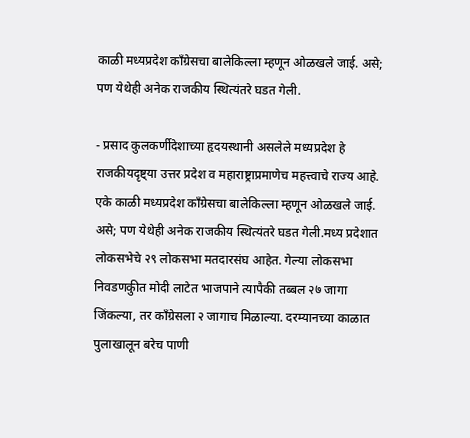काळी मध्यप्रदेश काँग्रेसचा बालेकिल्ला म्हणून ओळखले जाई. असे; पण येथेही अनेक राजकीय स्थित्यंतरे घडत गेली.

- प्रसाद कुलकर्णीदेशाच्या हृदयस्थानी असलेले मध्यप्रदेश हे राजकीयदृष्ट्या उत्तर प्रदेश व महाराष्ट्राप्रमाणेच महत्त्वाचे राज्य आहे. एके काळी मध्यप्रदेश काँग्रेसचा बालेकिल्ला म्हणून ओळखले जाई. असे; पण येथेही अनेक राजकीय स्थित्यंतरे घडत गेली.मध्य प्रदेशात लोकसभेचे २९ लोकसभा मतदारसंघ आहेत. गेल्या लोकसभा निवडणकुीत मोदी लाटेत भाजपाने त्यापैकी तब्बल २७ जागा जिंकल्या, तर काँग्रेसला २ जागाच मिळाल्या. दरम्यानच्या काळात पुलाखालून बरेच पाणी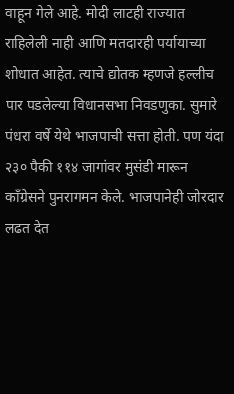वाहून गेले आहे. मोदी लाटही राज्यात राहिलेली नाही आणि मतदारही पर्यायाच्या शोधात आहेत. त्याचे द्योतक म्हणजे हल्लीच पार पडलेल्या विधानसभा निवडणुका. सुमारे पंधरा वर्षे येथे भाजपाची सत्ता होती. पण यंदा २३० पैकी ११४ जागांवर मुसंडी मारून काँग्रेसने पुनरागमन केले. भाजपानेही जोरदार लढत देत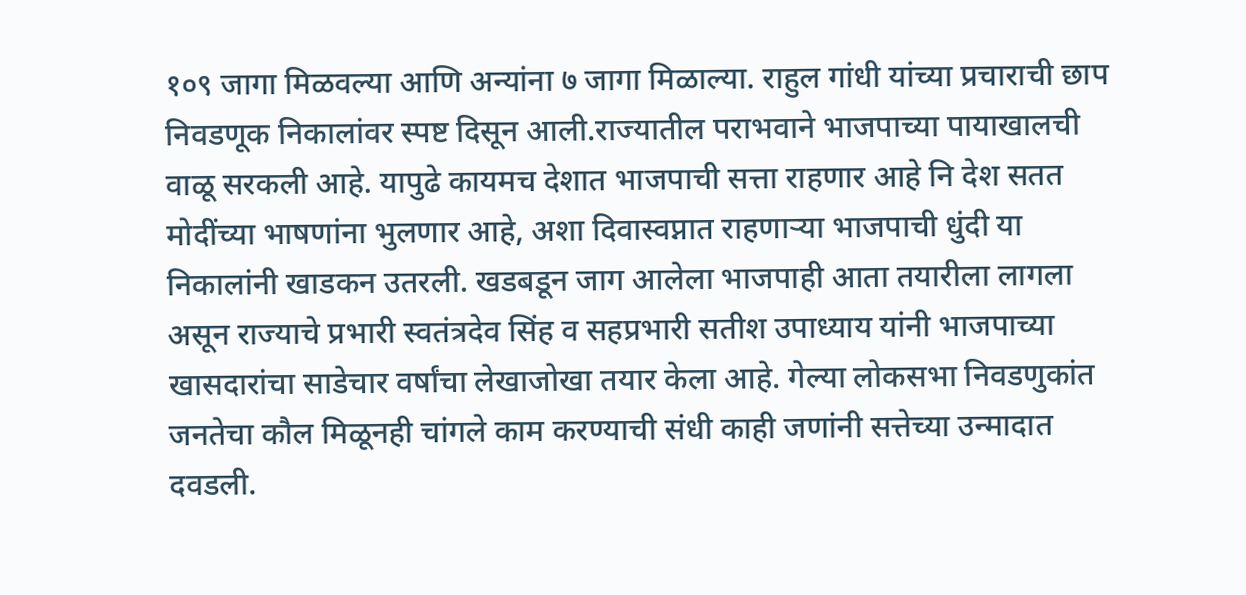१०९ जागा मिळवल्या आणि अन्यांना ७ जागा मिळाल्या. राहुल गांधी यांच्या प्रचाराची छाप निवडणूक निकालांवर स्पष्ट दिसून आली.राज्यातील पराभवाने भाजपाच्या पायाखालची वाळू सरकली आहे. यापुढे कायमच देशात भाजपाची सत्ता राहणार आहे नि देश सतत मोदींच्या भाषणांना भुलणार आहे, अशा दिवास्वप्नात राहणाऱ्या भाजपाची धुंदी या निकालांनी खाडकन उतरली. खडबडून जाग आलेला भाजपाही आता तयारीला लागला असून राज्याचे प्रभारी स्वतंत्रदेव सिंह व सहप्रभारी सतीश उपाध्याय यांनी भाजपाच्या खासदारांचा साडेचार वर्षांचा लेखाजोखा तयार केला आहे. गेल्या लोकसभा निवडणुकांत जनतेचा कौल मिळूनही चांगले काम करण्याची संधी काही जणांनी सत्तेच्या उन्मादात दवडली.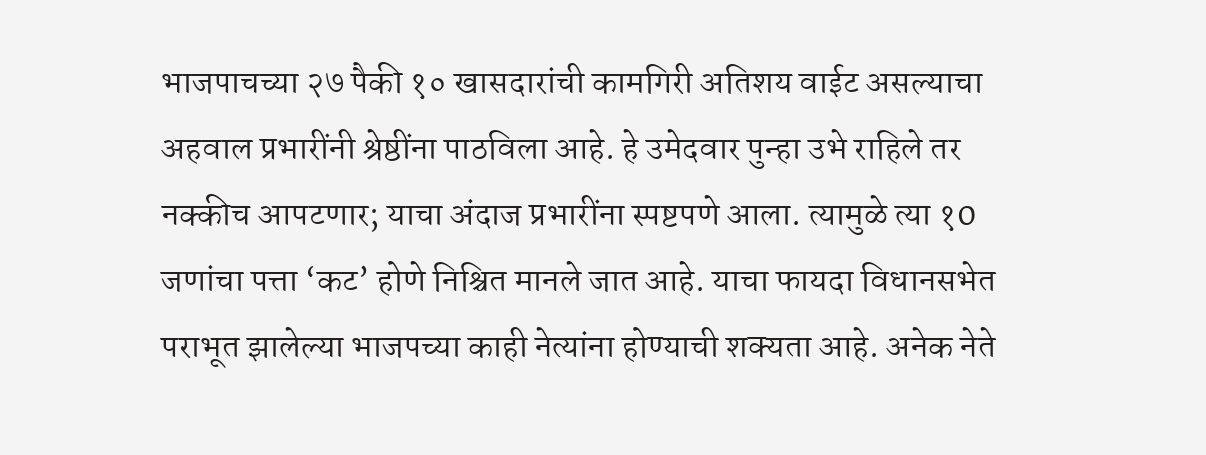भाजपाचच्या २७ पैकी १० खासदारांची कामगिरी अतिशय वाईट असल्याचा अहवाल प्रभारींनी श्रेष्ठींना पाठविला आहे. हे उमेदवार पुन्हा उभे राहिले तर नक्कीच आपटणार; याचा अंदाज प्रभारींना स्पष्टपणे आला. त्यामुळे त्या १0 जणांचा पत्ता ‘कट’ होणे निश्चित मानले जात आहे. याचा फायदा विधानसभेत पराभूत झालेल्या भाजपच्या काही नेत्यांना होण्याची शक्यता आहे. अनेक नेते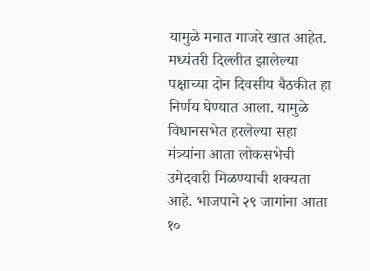यामुळे मनात गाजरे खात आहेत. मध्यंतरी दिल्लीत झालेल्या पक्षाच्या दोन दिवसीय बैठकीत हा निर्णय घेण्यात आला. यामुळे विधानसभेत हरलेल्या सहा मंत्र्यांना आता लोकसभेची उमेदवारी मिळण्याची शक्यता आहे. भाजपाने २९ जागांना आता १०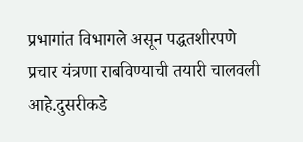प्रभागांत विभागले असून पद्धतशीरपणे प्रचार यंत्रणा राबविण्याची तयारी चालवली आहे.दुसरीकडे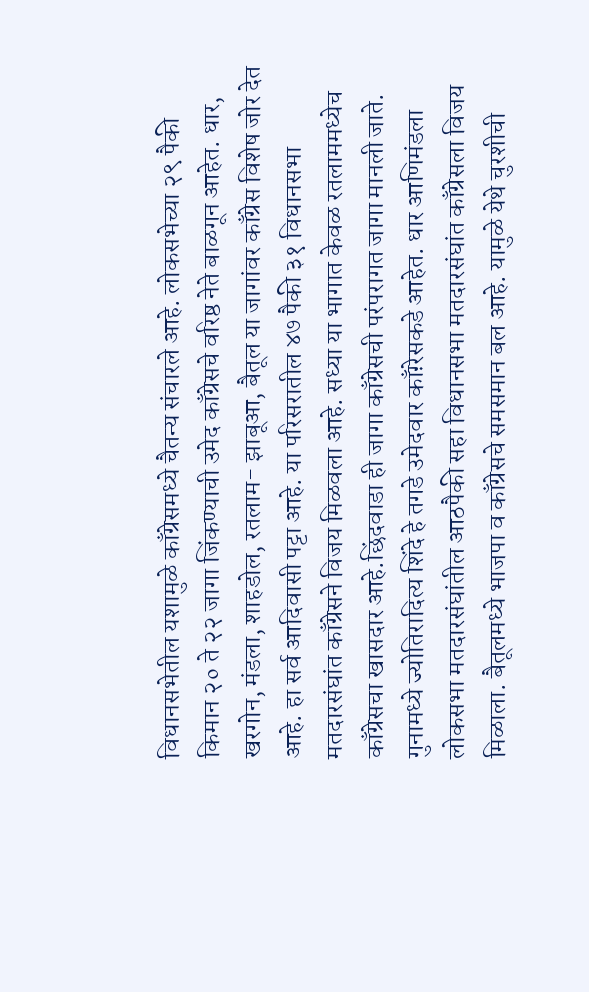विधानसभेतील यशामुळे काँग्रेसमध्ये चैतन्य संचारले आहे. लोकसभेच्या २९ पैकी किमान २० ते २२ जागा जिंकण्याची उमेद काँग्रेसचे वरिष्ठ नेते बाळगून आहेत. धार, खरगोन, मंडला, शाहडोल, रतलाम- झाबूआ, बैतूल या जागांवर काँग्रेस विशेष जोर देत आहे. हा सर्व आदिवासी पट्टा आहे. या परिसरातील ४७ पैकी ३१ विधानसभा मतदारसंघांत काँग्रेसने विजय मिळवला आहे. सध्या या भागात केवळ रतलाममध्येच काँग्रेसचा खासदार आहे.छिंदवाडा ही जागा काँग्रेसची परंपरागत जागा मानली जाते. गुनामध्ये ज्योतिरादित्य शिंदे हे तगडे उमेदवार काँग़्रेसकडे आहेत. धार आणिमंडला लोकसभा मतदारसंघांतील आठपैकी सहा विधानसभा मतदारसंघांत काँग्रेसला विजय मिळाला. बैतूलमध्ये भाजपा व काँग्रेसचे समसमान बल आहे. यामुळे येथे चुरशीची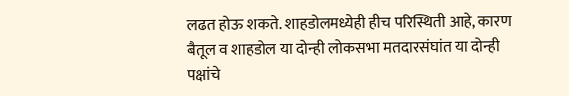लढत होऊ शकते. शाहडोलमध्येही हीच परिस्थिती आहे, कारण बैतूल व शाहडोल या दोन्ही लोकसभा मतदारसंघांत या दोन्ही पक्षांचे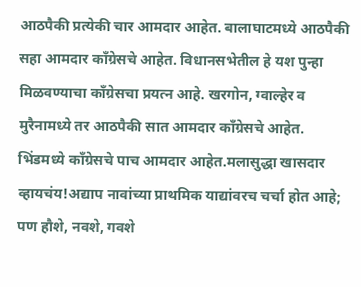आठपैकी प्रत्येकी चार आमदार आहेत. बालाघाटमध्ये आठपैकी सहा आमदार काँग्रेसचे आहेत. विधानसभेतील हे यश पुन्हा मिळवण्याचा काँग्रेसचा प्रयत्न आहे. खरगोन, ग्वाल्हेर व मुरैनामध्ये तर आठपैकी सात आमदार काँग्रेसचे आहेत. भिंडमध्ये काँग्रेसचे पाच आमदार आहेत.मलासुद्धा खासदार व्हायचंय!अद्याप नावांच्या प्राथमिक याद्यांवरच चर्चा होत आहे; पण हौशे, नवशे, गवशे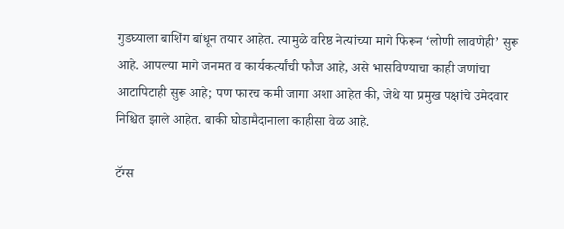गुडघ्याला बाशिंग बांधून तयार आहेत. त्यामुळे वरिष्ठ नेत्यांच्या मागे फिरून ‘लोणी लावणेही’ सुरू आहे. आपल्या मागे जनमत व कार्यकर्त्यांची फौज आहे, असे भासविण्याचा काही जणांचा आटापिटाही सुरू आहे; पण फारच कमी जागा अशा आहेत की, जेथे या प्रमुख पक्षांचे उमेदवार निश्चित झाले आहेत. बाकी घोडामैदानाला काहीसा वेळ आहे.

टॅग्स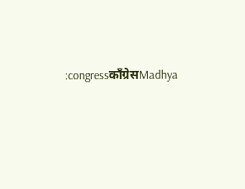:congressकाँग्रेसMadhya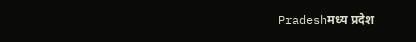Pradeshमध्य प्रदेश